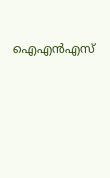ഐഎന്‍എസ്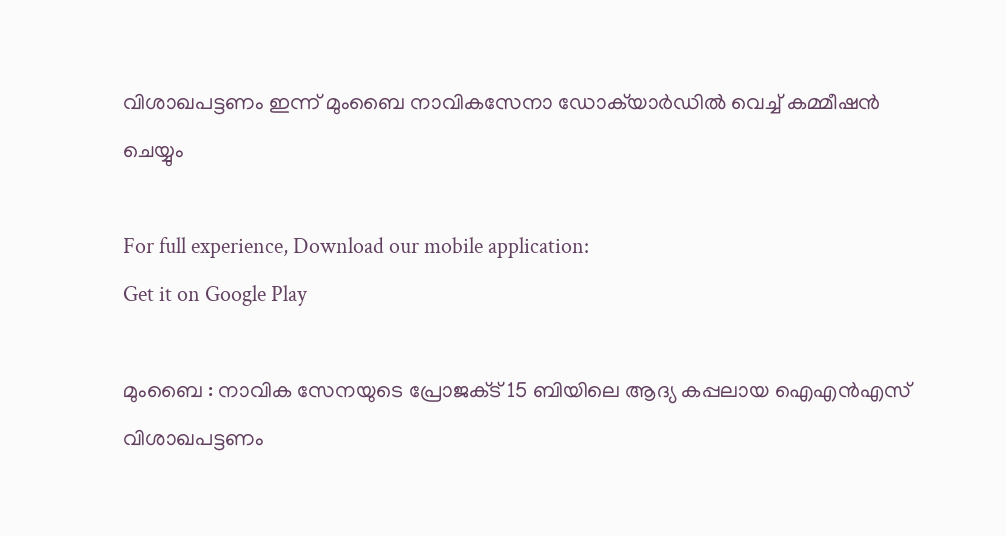വിശാഖപട്ടണം ഇന്ന് മുംബൈ നാവികസേനാ ഡോക്‌യാര്‍ഡില്‍ വെച്ച്‌ കമ്മീഷന്‍ ചെയ്യും

For full experience, Download our mobile application:
Get it on Google Play

മുംബൈ : നാവിക സേനയുടെ പ്രോജക്‌ട് 15 ബിയിലെ ആദ്യ കപ്പലായ ഐഎന്‍എസ് വിശാഖപട്ടണം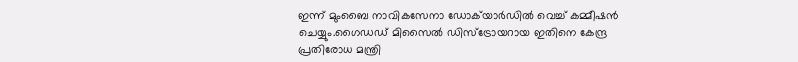ഇന്ന് മുംബൈ നാവികസേനാ ഡോക്‌യാര്‍ഡില്‍ വെച്ച്‌ കമ്മീഷന്‍ ചെയ്യും.ഗൈഡഡ് മിസൈല്‍ ഡിസ്‌ട്രോയറായ ഇതിനെ കേന്ദ്ര പ്രതിരോധ മന്ത്രി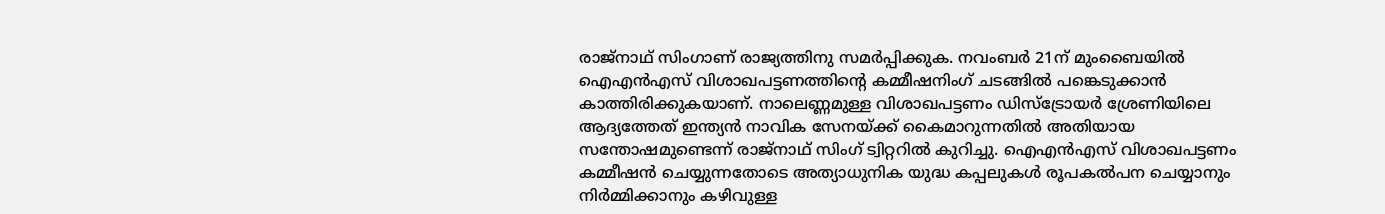രാജ്‌നാഥ് സിംഗാണ് രാജ്യത്തിനു സമര്‍പ്പിക്കുക. നവംബര്‍ 21ന് മുംബൈയില്‍ ഐഎന്‍എസ് വിശാഖപട്ടണത്തിന്റെ കമ്മീഷനിംഗ് ചടങ്ങില്‍ പങ്കെടുക്കാന്‍ കാത്തിരിക്കുകയാണ്. നാലെണ്ണമുള്ള വിശാഖപട്ടണം ഡിസ്‌ട്രോയര്‍ ശ്രേണിയിലെ ആദ്യത്തേത് ഇന്ത്യന്‍ നാവിക സേനയ്ക്ക് കൈമാറുന്നതില്‍ അതിയായ സന്തോഷമുണ്ടെന്ന് രാജ്‌നാഥ് സിംഗ് ട്വിറ്ററില്‍ കുറിച്ചു. ഐഎന്‍എസ് വിശാഖപട്ടണം കമ്മീഷന്‍ ചെയ്യുന്നതോടെ അത്യാധുനിക യുദ്ധ കപ്പലുകള്‍ രൂപകല്‍പന ചെയ്യാനും നിര്‍മ്മിക്കാനും കഴിവുള്ള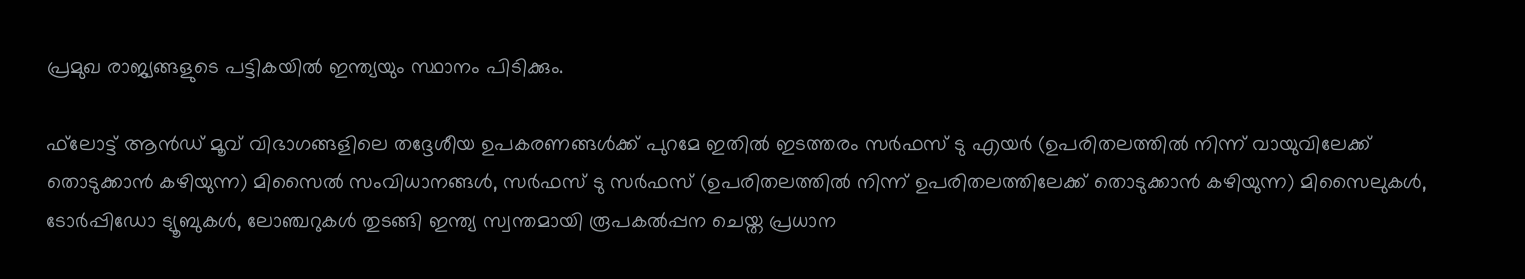പ്രമുഖ രാജ്യങ്ങളുടെ പട്ടികയില്‍ ഇന്ത്യയും സ്ഥാനം പിടിക്കും.

ഫ്‌ലോട്ട് ആന്‍ഡ് മൂവ് വിഭാഗങ്ങളിലെ തദ്ദേശീയ ഉപകരണങ്ങള്‍ക്ക് പുറമേ ഇതില്‍ ഇടത്തരം സര്‍ഫസ് ടു എയര്‍ (ഉപരിതലത്തില്‍ നിന്ന് വായുവിലേക്ക് തൊടുക്കാന്‍ കഴിയുന്ന) മിസൈല്‍ സംവിധാനങ്ങള്‍, സര്‍ഫസ് ടു സര്‍ഫസ് (ഉപരിതലത്തില്‍ നിന്ന് ഉപരിതലത്തിലേക്ക് തൊടുക്കാന്‍ കഴിയുന്ന) മിസൈലുകള്‍, ടോര്‍പ്പിഡോ ട്യൂബുകള്‍, ലോഞ്ചറുകള്‍ തുടങ്ങി ഇന്ത്യ സ്വന്തമായി രൂപകല്‍പ്പന ചെയ്ത പ്രധാന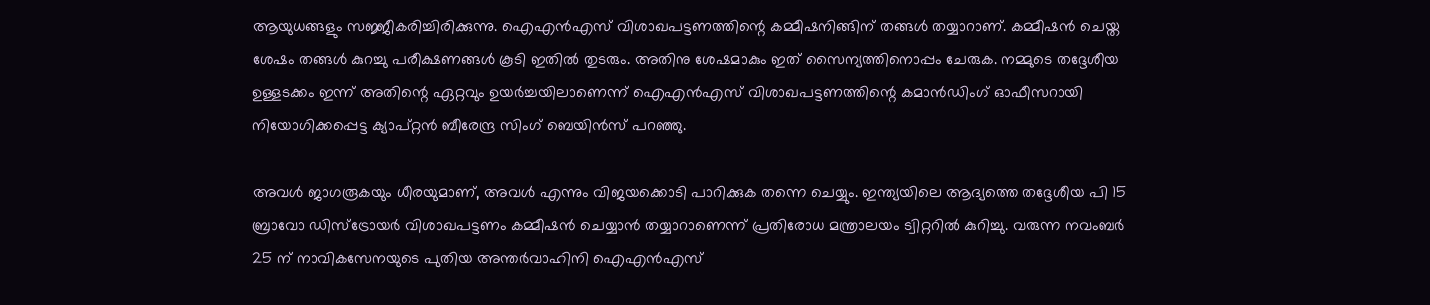ആയുധങ്ങളും സജ്ജീകരിച്ചിരിക്കുന്നു. ഐഎന്‍എസ് വിശാഖപട്ടണത്തിന്റെ കമ്മീഷനിങ്ങിന് തങ്ങള്‍ തയ്യാറാണ്. കമ്മീഷന്‍ ചെയ്ത ശേഷം തങ്ങള്‍ കുറച്ചു പരീക്ഷണങ്ങള്‍ കൂടി ഇതില്‍ തുടരും. അതിനു ശേഷമാകും ഇത് സൈന്യത്തിനൊപ്പം ചേരുക. നമ്മുടെ തദ്ദേശീയ ഉള്ളടക്കം ഇന്ന് അതിന്റെ ഏറ്റവും ഉയര്‍ച്ചയിലാണെന്ന് ഐഎന്‍എസ് വിശാഖപട്ടണത്തിന്റെ കമാന്‍ഡിംഗ് ഓഫീസറായി നിയോഗിക്കപ്പെട്ട ക്യാപ്റ്റന്‍ ബീരേന്ദ്ര സിംഗ് ബെയിന്‍സ് പറഞ്ഞു.

അവള്‍ ജാഗരൂകയും ധീരയുമാണ്, അവള്‍ എന്നും വിജയക്കൊടി പാറിക്കുക തന്നെ ചെയ്യും. ഇന്ത്യയിലെ ആദ്യത്തെ തദ്ദേശീയ പി 15 ബ്രാവോ ഡിസ്‌ട്രോയര്‍ വിശാഖപട്ടണം കമ്മീഷന്‍ ചെയ്യാന്‍ തയ്യാറാണെന്ന് പ്രതിരോധ മന്ത്രാലയം ട്വിറ്ററില്‍ കുറിച്ചു. വരുന്ന നവംബര്‍ 25 ന് നാവികസേനയുടെ പുതിയ അന്തര്‍വാഹിനി ഐഎന്‍എസ്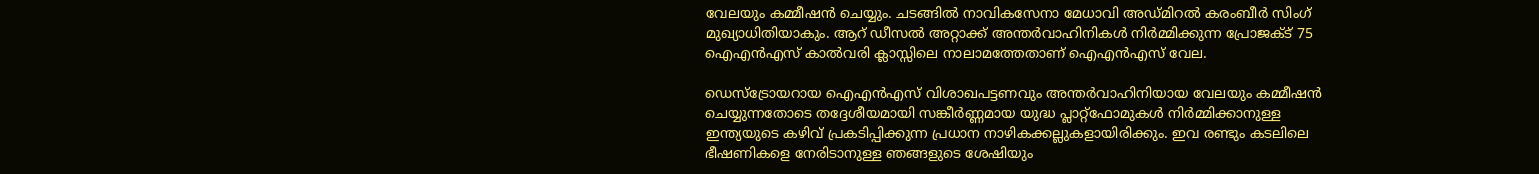വേലയും കമ്മീഷന്‍ ചെയ്യും. ചടങ്ങില്‍ നാവികസേനാ മേധാവി അഡ്മിറല്‍ കരംബീര്‍ സിംഗ് മുഖ്യാധിതിയാകും. ആറ് ഡീസല്‍ അറ്റാക്ക് അന്തര്‍വാഹിനികള്‍ നിര്‍മ്മിക്കുന്ന പ്രോജക്‌ട് 75 ഐഎന്‍എസ് കാല്‍വരി ക്ലാസ്സിലെ നാലാമത്തേതാണ് ഐഎന്‍എസ് വേല.

ഡെസ്‌ട്രോയറായ ഐഎന്‍എസ് വിശാഖപട്ടണവും അന്തര്‍വാഹിനിയായ വേലയും കമ്മീഷന്‍ ചെയ്യുന്നതോടെ തദ്ദേശീയമായി സങ്കീര്‍ണ്ണമായ യുദ്ധ പ്ലാറ്റ്ഫോമുകള്‍ നിര്‍മ്മിക്കാനുള്ള ഇന്ത്യയുടെ കഴിവ് പ്രകടിപ്പിക്കുന്ന പ്രധാന നാഴികക്കല്ലുകളായിരിക്കും. ഇവ രണ്ടും കടലിലെ ഭീഷണികളെ നേരിടാനുള്ള ഞങ്ങളുടെ ശേഷിയും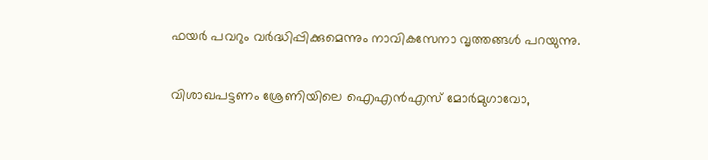ഫയര്‍ പവറും വര്‍ദ്ധിപ്പിക്കുമെന്നും നാവികസേനാ വൃത്തങ്ങള്‍ പറയുന്നു.

വിശാഖപട്ടണം ശ്രേണിയിലെ ഐഎന്‍എസ് മോര്‍മുഗാവോ,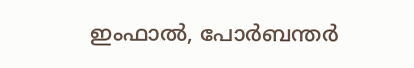ഇംഫാല്‍, പോര്‍ബന്തര്‍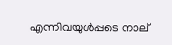എന്നിവയുള്‍പ്പടെ നാല്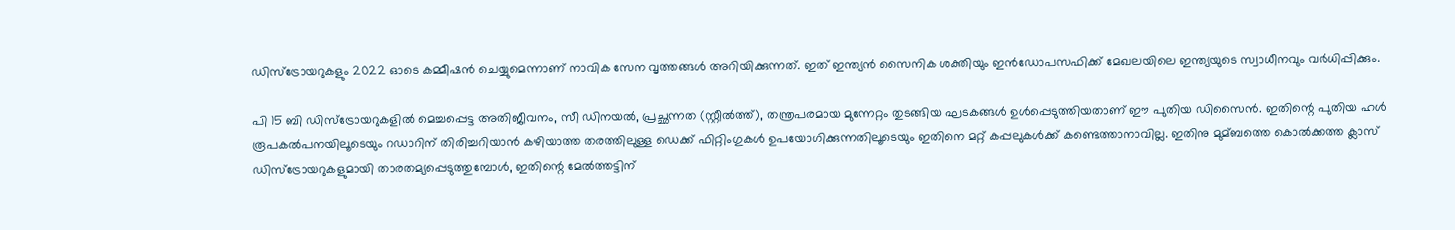ഡിസ്ട്രോയറുകളും 2022 ഓടെ കമ്മീഷന്‍ ചെയ്യുമെന്നാണ് നാവിക സേന വൃത്തങ്ങള്‍ അറിയിക്കുന്നത്. ഇത് ഇന്ത്യന്‍ സൈനിക ശക്തിയും ഇന്‍ഡോപസഫിക്ക് മേഖലയിലെ ഇന്ത്യയുടെ സ്വാധീനവും വര്‍ധിപ്പിക്കും.

പി 15 ബി ഡിസ്ട്രോയറുകളില്‍ മെച്ചപ്പെട്ട അതിജീവനം, സീ ഡിനയല്‍, പ്രച്ഛന്നത (സ്റ്റീല്‍ത്ത്), തന്ത്രപരമായ മുന്നേറ്റം തുടങ്ങിയ ഘടകങ്ങള്‍ ഉള്‍പ്പെടുത്തിയതാണ് ഈ പുതിയ ഡിസൈന്‍. ഇതിന്റെ പുതിയ ഹള്‍ രൂപകല്‍പനയിലൂടെയും റഡാറിന് തിരിച്ചറിയാന്‍ കഴിയാത്ത തരത്തിലുള്ള ഡെക്ക് ഫിറ്റിംഗുകള്‍ ഉപയോഗിക്കുന്നതിലൂടെയും ഇതിനെ മറ്റ് കപ്പലുകള്‍ക്ക് കണ്ടെത്താനാവില്ല. ഇതിനു മുമ്ബത്തെ കൊല്‍ക്കത്ത ക്ലാസ് ഡിസ്ട്രോയറുകളുമായി താരതമ്യപ്പെടുത്തുമ്പോള്‍, ഇതിന്റെ മേല്‍ത്തട്ടിന്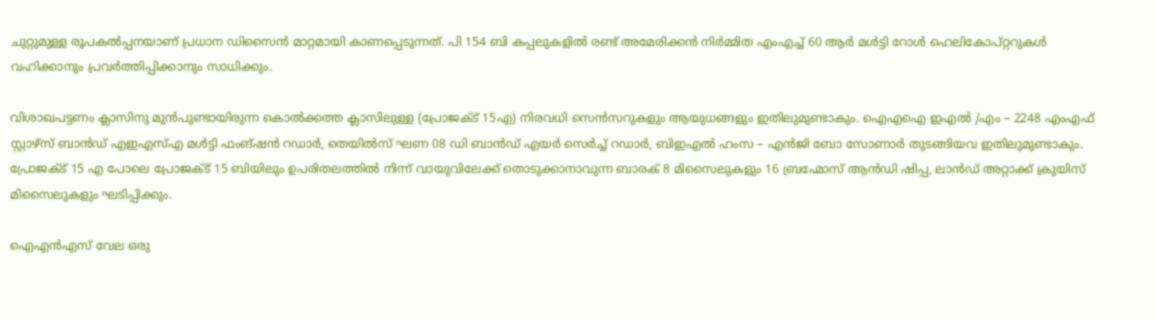ചുറ്റുമുള്ള രൂപകല്‍പ്പനയാണ് പ്രധാന ഡിസൈന്‍ മാറ്റമായി കാണപ്പെടുന്നത്. പി 154 ബി കപ്പലുകളില്‍ രണ്ട് അമേരിക്കന്‍ നിര്‍മ്മിത എംഎച്ച്‌ 60 ആര്‍ മള്‍ട്ടി റോള്‍ ഹെലികോപ്റ്ററുകള്‍ വഹിക്കാനും പ്രവര്‍ത്തിപ്പിക്കാനും സാധിക്കും.

വിശാഖപട്ടണം ക്ലാസിനു മുന്‍പുണ്ടായിരുന്ന കൊല്‍ക്കത്ത ക്ലാസിലുള്ള (പ്രോജക്‌ട് 15എ) നിരവധി സെന്‍സറുകളും ആയുധങ്ങളും ഇതിലുമുണ്ടാകും. ഐഎഐ ഇഎല്‍ /എം – 2248 എംഎഫ് സ്റ്റാഴ്സ് ബാന്‍ഡ് എഇഎസ്‌എ മള്‍ട്ടി ഫംങ്ഷന്‍ റഡാര്‍, തെയില്‍സ് ഘണ 08 ഡി ബാന്‍ഡ് എയര്‍ സെര്‍ച്ച്‌ റഡാര്‍, ബിഇഎല്‍ ഹംസ – എന്‍ജി ബോ സോണാര്‍ തുടങ്ങിയവ ഇതിലുമുണ്ടാകും. പ്രോജക്‌ട് 15 എ പോലെ പ്രോജക്‌ട് 15 ബിയിലും ഉപരിതലത്തില്‍ നിന്ന് വായുവിലേക്ക് തൊടുക്കാനാവുന്ന ബാരക് 8 മിസൈലുകളും 16 ബ്രഹ്മോസ് ആന്‍ഡി ഷിപ്പ, ലാന്‍ഡ് അറ്റാക്ക് ക്രുയിസ് മിസൈലുകളും ഘടിപ്പിക്കും.

ഐഎന്‍എസ് വേല ഒരു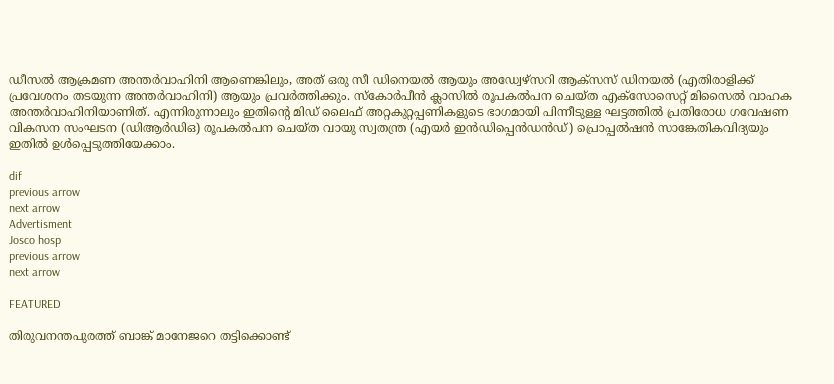ഡീസല്‍ ആക്രമണ അന്തര്‍വാഹിനി ആണെങ്കിലും, അത് ഒരു സീ ഡിനെയല്‍ ആയും അഡ്വേഴ്സറി ആക്സസ് ഡിനയല്‍ (എതിരാളിക്ക് പ്രവേശനം തടയുന്ന അന്തര്‍വാഹിനി) ആയും പ്രവര്‍ത്തിക്കും. സ്‌കോര്‍പീന്‍ ക്ലാസില്‍ രൂപകല്‍പന ചെയ്ത എക്സോസെറ്റ് മിസൈല്‍ വാഹക അന്തര്‍വാഹിനിയാണിത്. എന്നിരുന്നാലും ഇതിന്റെ മിഡ് ലൈഫ് അറ്റകുറ്റപ്പണികളുടെ ഭാഗമായി പിന്നീടുള്ള ഘട്ടത്തില്‍ പ്രതിരോധ ഗവേഷണ വികസന സംഘടന (ഡിആര്‍ഡിഒ) രൂപകല്‍പന ചെയ്ത വായു സ്വതന്ത്ര (എയര്‍ ഇന്‍ഡിപ്പെന്‍ഡന്‍ഡ്) പ്രൊപ്പല്‍ഷന്‍ സാങ്കേതികവിദ്യയും ഇതില്‍ ഉള്‍പ്പെടുത്തിയേക്കാം.

dif
previous arrow
next arrow
Advertisment
Josco hosp
previous arrow
next arrow

FEATURED

തിരുവനന്തപുരത്ത് ബാങ്ക് മാനേജറെ തട്ടിക്കൊണ്ട്‌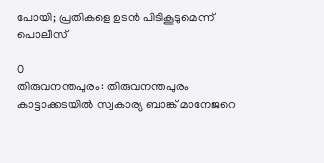പോയി; പ്രതികളെ ഉടന്‍ പിടികൂടുമെന്ന് പൊലീസ്

0
തിരുവനന്തപുരം: തിരുവനന്തപുരം കാട്ടാക്കടയില്‍ സ്വകാര്യ ബാങ്ക് മാനേജറെ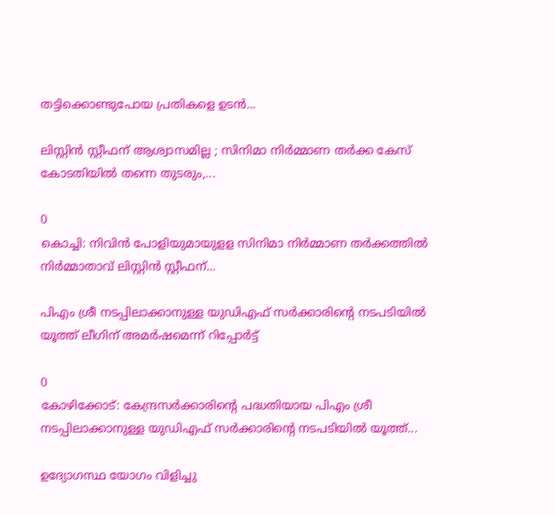തട്ടിക്കൊണ്ടുപോയ പ്രതികളെ ഉടന്‍...

ലിസ്റ്റിൻ സ്റ്റീഫന് ആശ്വാസമില്ല ; സിനിമാ നിര്‍മ്മാണ തര്‍ക്ക കേസ് കോടതിയിൽ തന്നെ തുടരും,...

0
കൊച്ചി: നിവിന്‍ പോളിയുമായുളള സിനിമാ നിര്‍മ്മാണ തര്‍ക്കത്തില്‍ നിര്‍മ്മാതാവ് ലിസ്റ്റിന്‍ സ്റ്റീഫന്...

പിഎം ശ്രീ നടപ്പിലാക്കാനുള്ള യുഡിഎഫ് സർക്കാരിൻ്റെ നടപടിയിൽ യൂത്ത് ലീഗിന് അമർഷമെന്ന് റിപ്പോർട്ട്

0
കോഴിക്കോട്: കേന്ദ്രസർക്കാരിൻ്റെ പദ്ധതിയായ പിഎം ശ്രീ നടപ്പിലാക്കാനുള്ള യുഡിഎഫ് സർക്കാരിൻ്റെ നടപടിയിൽ യൂത്ത്...

ഉദ്യോഗസ്ഥ യോഗം വിളിച്ചു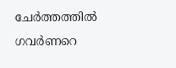ചേര്‍ത്തത്തില്‍ ഗവര്‍ണറെ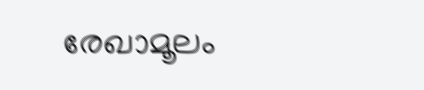രേഖാമൂലം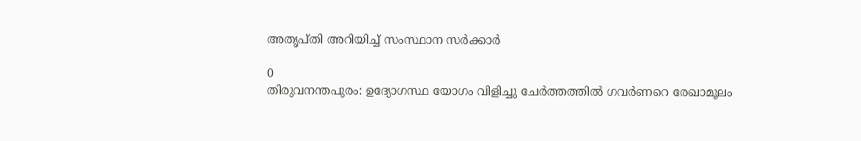അതൃപ്തി അറിയിച്ച് സംസ്ഥാന സര്‍ക്കാര്‍

0
തിരുവനന്തപുരം: ഉദ്യോഗസ്ഥ യോഗം വിളിച്ചു ചേര്‍ത്തത്തില്‍ ഗവര്‍ണറെ രേഖാമൂലം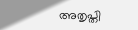അതൃപ്തി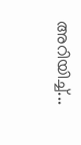അറിയിച്ച്...